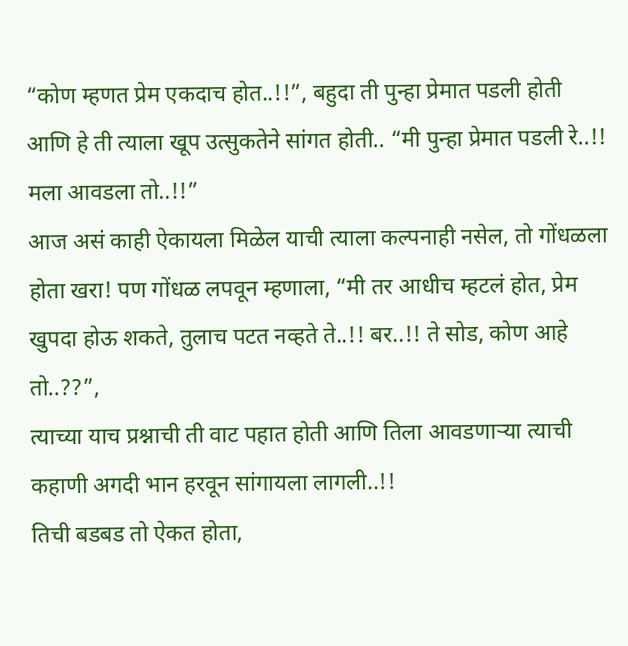“कोण म्हणत प्रेम एकदाच होत..!!”, बहुदा ती पुन्हा प्रेमात पडली होती आणि हे ती त्याला खूप उत्सुकतेने सांगत होती.. “मी पुन्हा प्रेमात पडली रे..!! मला आवडला तो..!!”
आज असं काही ऐकायला मिळेल याची त्याला कल्पनाही नसेल, तो गोंधळला होता खरा! पण गोंधळ लपवून म्हणाला, “मी तर आधीच म्हटलं होत, प्रेम खुपदा होऊ शकते, तुलाच पटत नव्हते ते..!! बर..!! ते सोड, कोण आहे तो..??”,
त्याच्या याच प्रश्नाची ती वाट पहात होती आणि तिला आवडणाऱ्या त्याची कहाणी अगदी भान हरवून सांगायला लागली..!!
तिची बडबड तो ऐकत होता,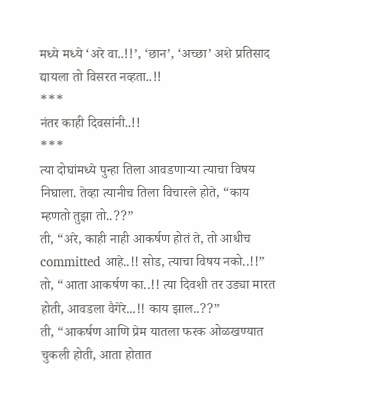मध्ये मध्ये ‘अरे वा..!!’, ‘छान’, ‘अच्छा’ अशे प्रतिसाद द्यायला तो विसरत नव्हता..!!
***
नंतर काही दिवसांनी..!!
***
त्या दोघांमध्ये पुन्हा तिला आवडणाऱ्या त्याचा विषय निघाला. तेव्हा त्यानीच तिला विचारले होते, “काय म्हणतो तुझा तो..??”
ती, “अरे, काही नाही आकर्षण होतं ते, तो आधीच committed आहे..!! सोड, त्याचा विषय नको..!!”
तो, “आता आकर्षण का..!! त्या दिवशी तर उड्या मारत होती, आवडला वैगेरे...!! काय झाल..??”
ती, “आकर्षण आणि प्रेम यातला फरक ओळखण्यात चुकली होती, आता होतात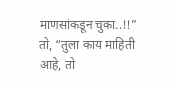माणसांकडून चुका..!!”
तो, “तुला काय माहिती आहे, तो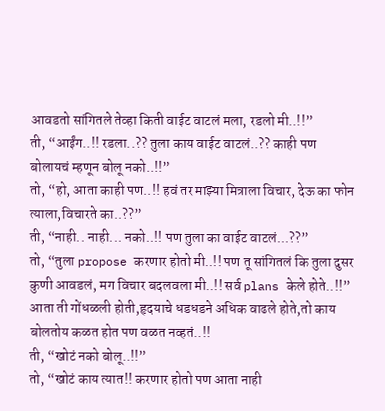आवडतो सांगितले तेव्हा किती वाईट वाटलं मला, रडलो मी..!!”
ती, “आईंग..!! रडला..?? तुला काय वाईट वाटलं..?? काही पण बोलायचं म्हणून बोलू नको..!!”
तो, “हो, आता काही पण..!! हवं तर माझ्या मित्राला विचार, देऊ का फोन त्याला,विचारते का..??”
ती, “नाही.. नाही... नको..!! पण तुला का वाईट वाटलं...??”
तो, “तुला propose करणार होतो मी..!! पण तू सांगितलं कि तुला दुसर कुणी आवडलं, मग विचार बदलवला मी..!! सर्व plans केले होते..!!”
आता ती गोंधळली होती,हृदयाचे धडधडने अधिक वाढले होते,तो काय बोलतोय कळत होत पण वळत नव्हतं..!!
ती, “खोटं नको बोलू..!!”
तो, “खोटं काय त्यात!! करणार होतो पण आता नाही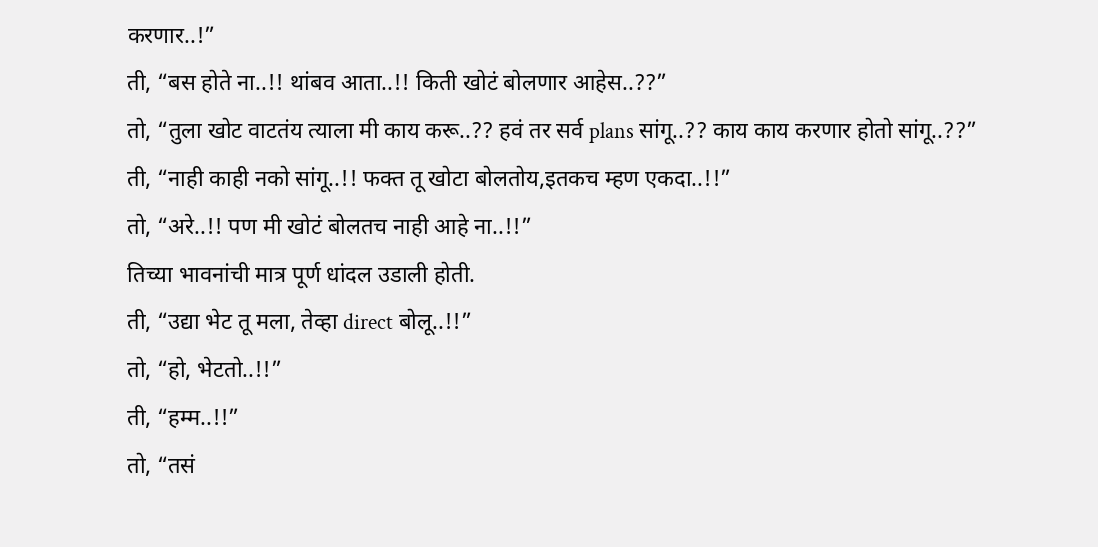करणार..!”
ती, “बस होते ना..!! थांबव आता..!! किती खोटं बोलणार आहेस..??”
तो, “तुला खोट वाटतंय त्याला मी काय करू..?? हवं तर सर्व plans सांगू..?? काय काय करणार होतो सांगू..??”
ती, “नाही काही नको सांगू..!! फक्त तू खोटा बोलतोय,इतकच म्हण एकदा..!!”
तो, “अरे..!! पण मी खोटं बोलतच नाही आहे ना..!!”
तिच्या भावनांची मात्र पूर्ण धांदल उडाली होती.
ती, “उद्या भेट तू मला, तेव्हा direct बोलू..!!”
तो, “हो, भेटतो..!!”
ती, “हम्म..!!”
तो, “तसं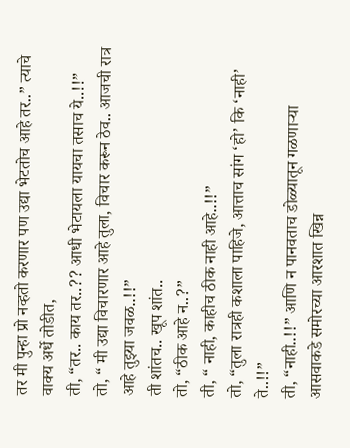तर मी पुन्हा प्रो नव्हतो करणार पण उद्या भेटतोच आहे तर..” त्याचे वाक्य अर्धे तोडीत,
ती, “तर.. काय तर..?? आधी भेटायला यायचा तसाच ये..!!”
तो, “ मी उद्या विचारणार आहे तुला, विचार करून ठेव.. आजची रात्र आहे तुझ्या जवळ..!!”
ती शांतच.. खूप शांत..
तो, “ठीक आहे न..?”
ती, “ नाही, काहीच ठीक नाही आहे..!!”
तो, “तुला रात्रही कशाला पाहिजे, आत्ताच सांग ‘हो’ कि ‘नाही’ ते..!!”
ती, “नाही..!!” आणि न पानवताच डोळ्यातून गळणाऱ्या आसवाकडे समोरच्या आरशात खिन्न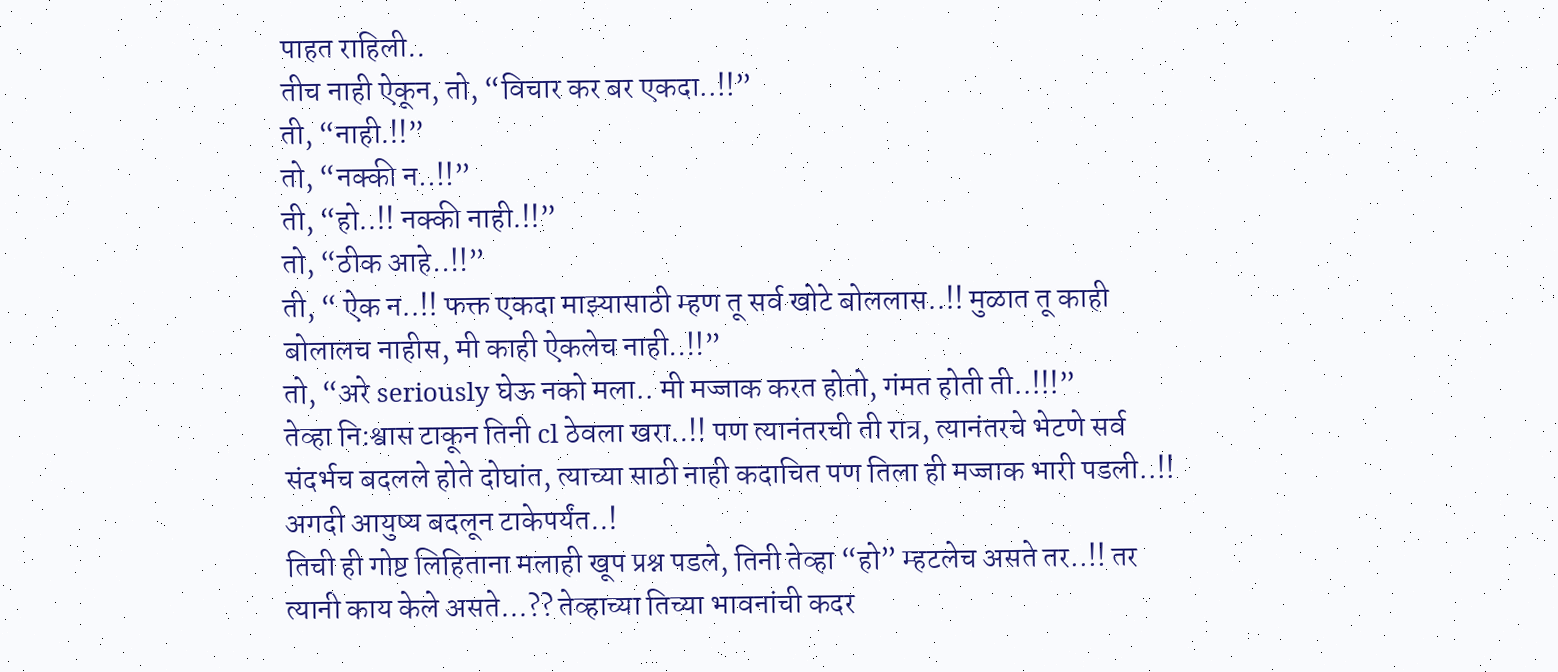पाहत राहिली..
तीच नाही ऐकून, तो, “विचार कर बर एकदा..!!”
ती, “नाही.!!”
तो, “नक्की न..!!”
ती, “हो..!! नक्की नाही.!!”
तो, “ठीक आहे..!!”
ती, “ ऐक न..!! फक्त एकदा माझ्यासाठी म्हण तू सर्व खोटे बोललास..!! मुळात तू काही बोलालच नाहीस, मी काही ऐकलेच नाही..!!”
तो, “अरे seriously घेऊ नको मला.. मी मज्जाक करत होतो, गंमत होती ती..!!!”
तेव्हा नि:श्वास टाकून तिनी cl ठेवला खरा..!! पण त्यानंतरची ती रात्र, त्यानंतरचे भेटणे सर्व संदर्भच बदलले होते दोघांत, त्याच्या साठी नाही कदाचित पण तिला ही मज्जाक भारी पडली..!! अगदी आयुष्य बदलून टाकेपर्यंत..!
तिची ही गोष्ट लिहिताना मलाही खूप प्रश्न पडले, तिनी तेव्हा “हो” म्हटलेच असते तर..!! तर त्यानी काय केले असते...?? तेव्हाच्या तिच्या भावनांची कदर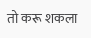तो करू शकला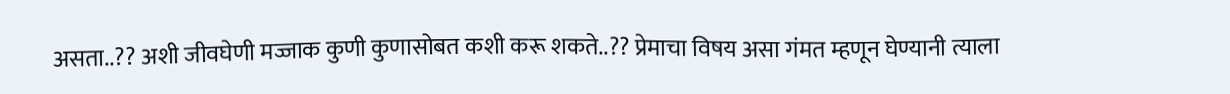असता..?? अशी जीवघेणी मज्जाक कुणी कुणासोबत कशी करू शकते..?? प्रेमाचा विषय असा गंमत म्हणून घेण्यानी त्याला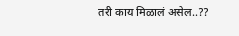तरी काय मिळालं असेल..??